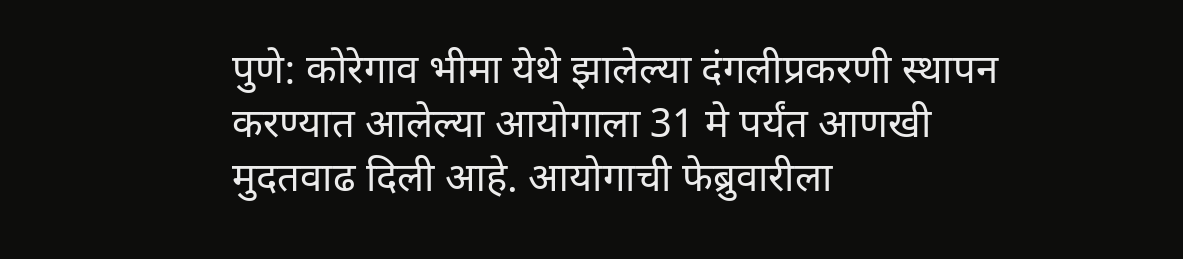पुणे: कोरेगाव भीमा येथे झालेल्या दंगलीप्रकरणी स्थापन करण्यात आलेल्या आयोगाला 31 मे पर्यंत आणखी मुदतवाढ दिली आहे. आयोगाची फेब्रुवारीला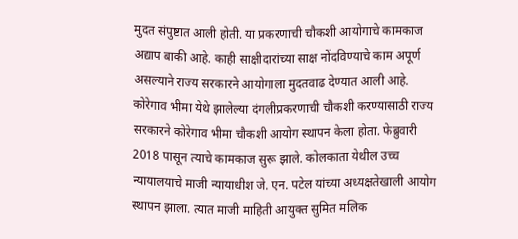मुदत संपुष्टात आली होती. या प्रकरणाची चौकशी आयोगाचे कामकाज अद्याप बाकी आहे. काही साक्षीदारांच्या साक्ष नोंदविण्याचे काम अपूर्ण असल्याने राज्य सरकारने आयोगाला मुदतवाढ देण्यात आली आहे.
कोरेगाव भीमा येथे झालेल्या दंगलीप्रकरणाची चौकशी करण्यासाठी राज्य सरकारने कोरेगाव भीमा चौकशी आयोग स्थापन केला होता. फेब्रुवारी 2018 पासून त्याचे कामकाज सुरू झाले. कोलकाता येथील उच्च न्यायालयाचे माजी न्यायाधीश जे. एन. पटेल यांच्या अध्यक्षतेखाली आयोग स्थापन झाला. त्यात माजी माहिती आयुक्त सुमित मलिक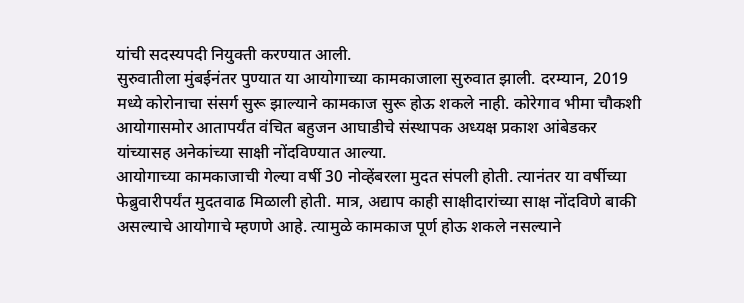यांची सदस्यपदी नियुक्ती करण्यात आली.
सुरुवातीला मुंबईनंतर पुण्यात या आयोगाच्या कामकाजाला सुरुवात झाली. दरम्यान, 2019 मध्ये कोरोनाचा संसर्ग सुरू झाल्याने कामकाज सुरू होऊ शकले नाही. कोरेगाव भीमा चौकशी आयोगासमोर आतापर्यंत वंचित बहुजन आघाडीचे संस्थापक अध्यक्ष प्रकाश आंबेडकर यांच्यासह अनेकांच्या साक्षी नोंदविण्यात आल्या.
आयोगाच्या कामकाजाची गेल्या वर्षी 30 नोव्हेंबरला मुदत संपली होती. त्यानंतर या वर्षीच्या फेब्रुवारीपर्यंत मुदतवाढ मिळाली होती. मात्र, अद्याप काही साक्षीदारांच्या साक्ष नोंदविणे बाकी असल्याचे आयोगाचे म्हणणे आहे. त्यामुळे कामकाज पूर्ण होऊ शकले नसल्याने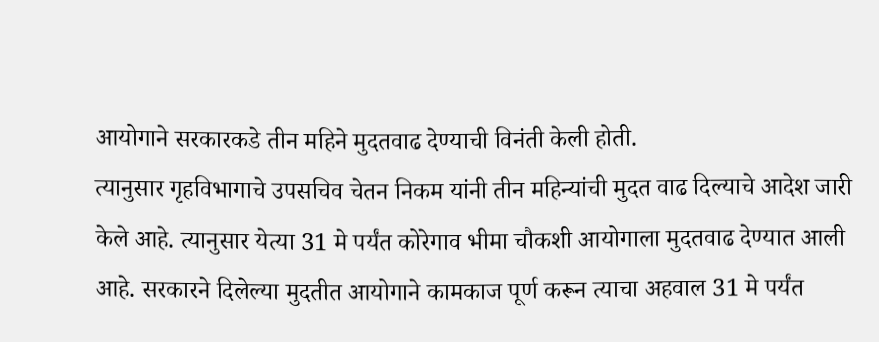आयोगाने सरकारकडे तीन महिने मुदतवाढ देण्याची विनंती केली होती.
त्यानुसार गृहविभागाचे उपसचिव चेतन निकम यांनी तीन महिन्यांची मुदत वाढ दिल्याचे आदेश जारी केले आहे. त्यानुसार येत्या 31 मे पर्यंत कोरेगाव भीमा चौकशी आयोगाला मुदतवाढ देण्यात आली आहे. सरकारने दिलेल्या मुदतीत आयोगाने कामकाज पूर्ण करून त्याचा अहवाल 31 मे पर्यंत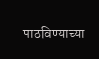पाठविण्याच्या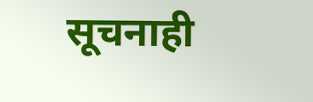सूचनाही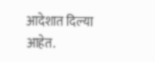आदेशात दिल्या आहेत.